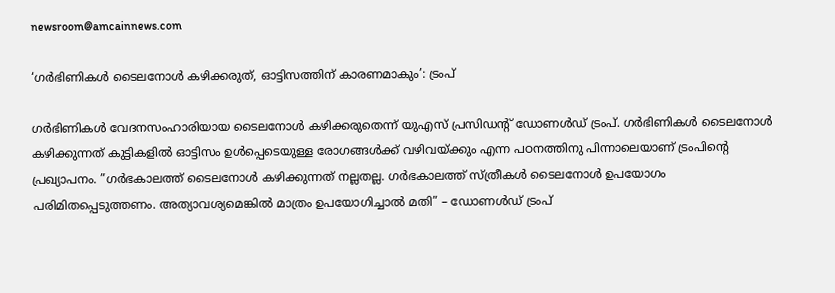newsroom@amcainnews.com

‘ഗര്‍ഭിണികള്‍ ടൈലനോള്‍ കഴിക്കരുത്, ഓട്ടിസത്തിന് കാരണമാകും’: ട്രംപ്

ഗര്‍ഭിണികള്‍ വേദനസംഹാരിയായ ടൈലനോള്‍ കഴിക്കരുതെന്ന് യുഎസ് പ്രസിഡന്റ് ഡോണള്‍ഡ് ട്രംപ്. ഗര്‍ഭിണികള്‍ ടൈലനോള്‍ കഴിക്കുന്നത് കുട്ടികളില്‍ ഓട്ടിസം ഉള്‍പ്പെടെയുള്ള രോഗങ്ങള്‍ക്ക് വഴിവയ്ക്കും എന്ന പഠനത്തിനു പിന്നാലെയാണ് ട്രംപിന്റെ പ്രഖ്യാപനം. ”ഗര്‍ഭകാലത്ത് ടൈലനോള്‍ കഴിക്കുന്നത് നല്ലതല്ല. ഗര്‍ഭകാലത്ത് സ്ത്രീകള്‍ ടൈലനോള്‍ ഉപയോഗം പരിമിതപ്പെടുത്തണം. അത്യാവശ്യമെങ്കില്‍ മാത്രം ഉപയോഗിച്ചാല്‍ മതി” – ഡോണള്‍ഡ് ട്രംപ്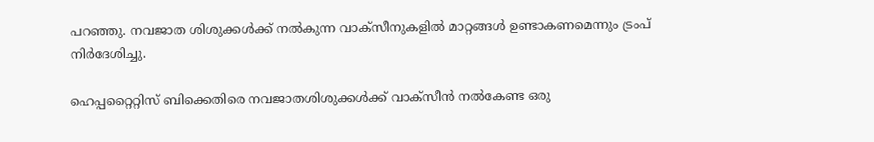പറഞ്ഞു. നവജാത ശിശുക്കള്‍ക്ക് നല്‍കുന്ന വാക്‌സീനുകളില്‍ മാറ്റങ്ങള്‍ ഉണ്ടാകണമെന്നും ട്രംപ് നിര്‍ദേശിച്ചു.

ഹെപ്പറ്റൈറ്റിസ് ബിക്കെതിരെ നവജാതശിശുക്കള്‍ക്ക് വാക്‌സീന്‍ നല്‍കേണ്ട ഒരു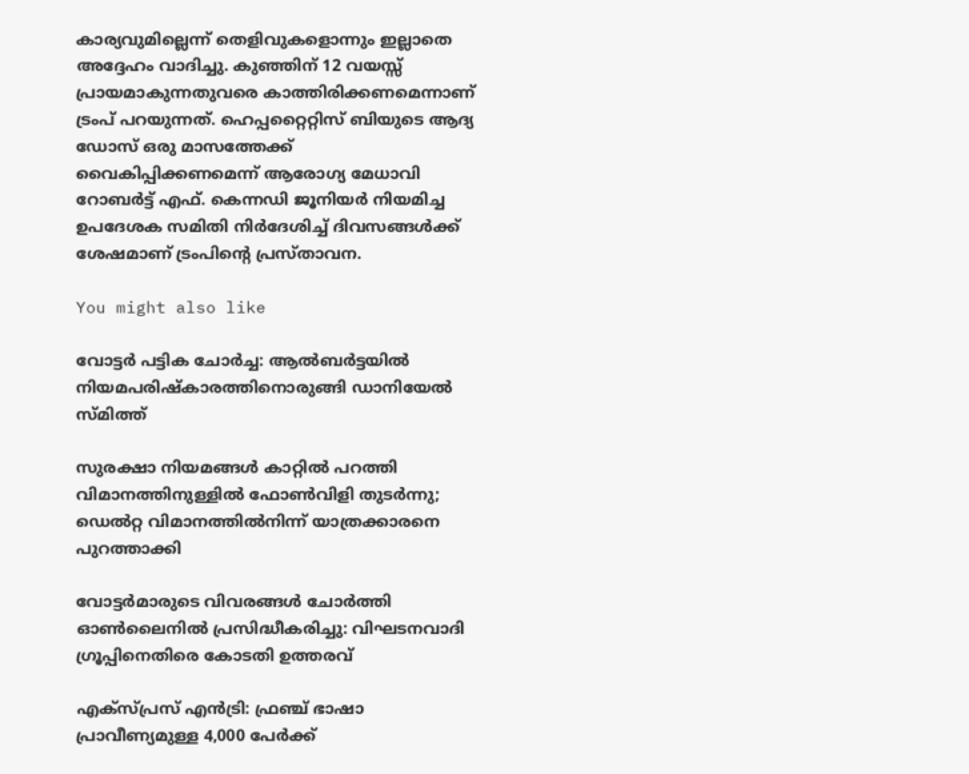കാര്യവുമില്ലെന്ന് തെളിവുകളൊന്നും ഇല്ലാതെ അദ്ദേഹം വാദിച്ചു. കുഞ്ഞിന് 12 വയസ്സ് പ്രായമാകുന്നതുവരെ കാത്തിരിക്കണമെന്നാണ് ട്രംപ് പറയുന്നത്. ഹെപ്പറ്റൈറ്റിസ് ബിയുടെ ആദ്യ ഡോസ് ഒരു മാസത്തേക്ക് വൈകിപ്പിക്കണമെന്ന് ആരോഗ്യ മേധാവി റോബര്‍ട്ട് എഫ്. കെന്നഡി ജൂനിയര്‍ നിയമിച്ച ഉപദേശക സമിതി നിര്‍ദേശിച്ച് ദിവസങ്ങള്‍ക്ക് ശേഷമാണ് ട്രംപിന്റെ പ്രസ്താവന.

You might also like

വോട്ടർ പട്ടിക ചോർച്ച: ആൽബർട്ടയിൽ നിയമപരിഷ്കാരത്തിനൊരുങ്ങി ഡാനിയേൽ സ്മിത്ത്

സുരക്ഷാ നിയമങ്ങൾ കാറ്റിൽ പറത്തി വിമാനത്തിനുള്ളിൽ ഫോൺവിളി തുടർന്നു; ഡെൽറ്റ വിമാനത്തിൽനിന്ന് യാത്രക്കാരനെ പുറത്താക്കി

വോട്ടർമാരുടെ വിവരങ്ങൾ ചോർത്തി ഓൺലൈനിൽ പ്രസിദ്ധീകരിച്ചു: വിഘടനവാദി ഗ്രൂപ്പിനെതിരെ കോടതി ഉത്തരവ്

എക്സ്പ്രസ് എൻട്രി: ഫ്രഞ്ച് ഭാഷാ പ്രാവീണ്യമുള്ള 4,000 പേർക്ക്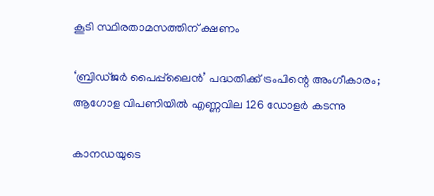കൂടി സ്ഥിരതാമസത്തിന് ക്ഷണം

‘ബ്രിഡ്ജർ പൈപ്പ്‌ലൈൻ’ പദ്ധതിക്ക് ട്രംപിന്റെ അംഗീകാരം; ആഗോള വിപണിയിൽ എണ്ണവില 126 ഡോളർ കടന്നു

കാനഡയുടെ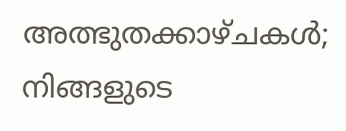അത്ഭുതക്കാഴ്ചകൾ; നിങ്ങളുടെ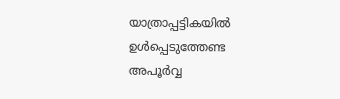യാത്രാപ്പട്ടികയിൽ ഉൾപ്പെടുത്തേണ്ട അപൂർവ്വ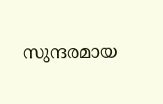സുന്ദരമായ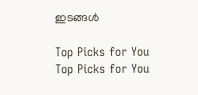ഇടങ്ങൾ

Top Picks for You
Top Picks for You